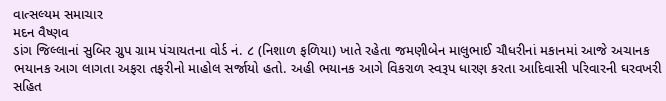વાત્સલ્યમ સમાચાર
મદન વૈષ્ણવ
ડાંગ જિલ્લાનાં સુબિર ગ્રુપ ગ્રામ પંચાયતના વોર્ડ નં. ૮ (નિશાળ ફળિયા) ખાતે રહેતા જમણીબેન માલુભાઈ ચૌધરીનાં મકાનમાં આજે અચાનક ભયાનક આગ લાગતા અફરા તફરીનો માહોલ સર્જાયો હતો. અહી ભયાનક આગે વિકરાળ સ્વરૂપ ધારણ કરતા આદિવાસી પરિવારની ઘરવખરી સહિત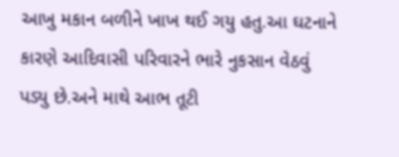આખુ મકાન બળીને ખાખ થઈ ગયુ હતુ.આ ઘટનાને કારણે આદિવાસી પરિવારને ભારે નુકસાન વેઠવું પડ્યુ છે.અને માથે આભ તૂટી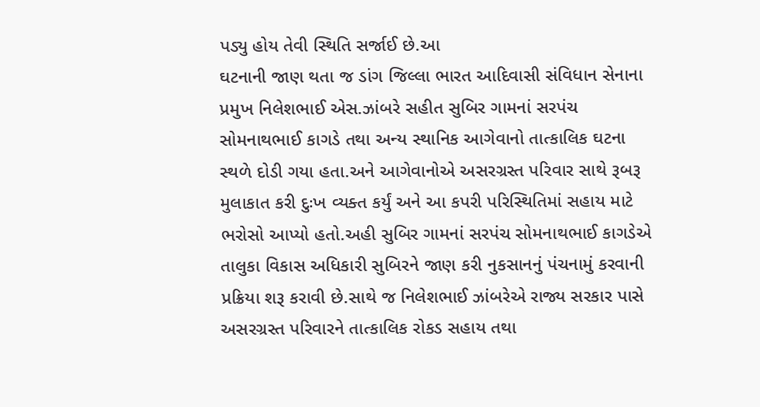પડ્યુ હોય તેવી સ્થિતિ સર્જાઈ છે.આ
ઘટનાની જાણ થતા જ ડાંગ જિલ્લા ભારત આદિવાસી સંવિધાન સેનાના પ્રમુખ નિલેશભાઈ એસ.ઝાંબરે સહીત સુબિર ગામનાં સરપંચ સોમનાથભાઈ કાગડે તથા અન્ય સ્થાનિક આગેવાનો તાત્કાલિક ઘટના સ્થળે દોડી ગયા હતા.અને આગેવાનોએ અસરગ્રસ્ત પરિવાર સાથે રૂબરૂ મુલાકાત કરી દુઃખ વ્યક્ત કર્યું અને આ કપરી પરિસ્થિતિમાં સહાય માટે ભરોસો આપ્યો હતો.અહી સુબિર ગામનાં સરપંચ સોમનાથભાઈ કાગડેએ તાલુકા વિકાસ અધિકારી સુબિરને જાણ કરી નુકસાનનું પંચનામું કરવાની પ્રક્રિયા શરૂ કરાવી છે.સાથે જ નિલેશભાઈ ઝાંબરેએ રાજ્ય સરકાર પાસે અસરગ્રસ્ત પરિવારને તાત્કાલિક રોકડ સહાય તથા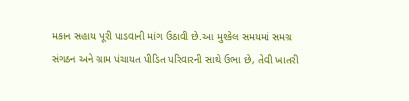મકાન સહાય પૂરી પાડવાની માંગ ઉઠાવી છે.આ મુશ્કેલ સમયમાં સમગ્ર સંગઠન અને ગ્રામ પંચાયત પીડિત પરિવારની સાથે ઉભા છે, તેવી ખાતરી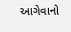આગેવાનો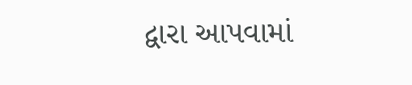દ્વારા આપવામાં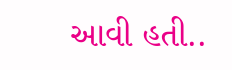આવી હતી..